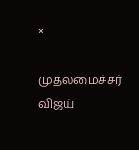×

முதலமைச்சர் விஜய்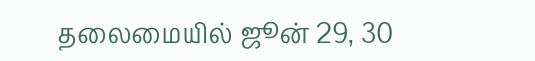தலைமையில் ஜூன் 29, 30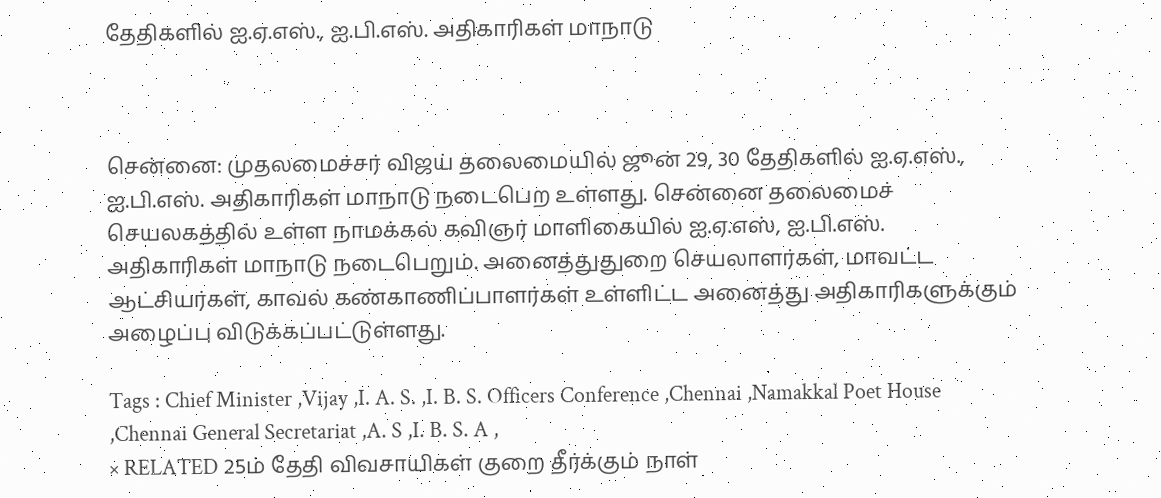தேதிகளில் ஐ.ஏ.எஸ்., ஐ.பி.எஸ். அதிகாரிகள் மாநாடு



சென்னை: முதலமைச்சர் விஜய் தலைமையில் ஜூன் 29, 30 தேதிகளில் ஐ.ஏ.எஸ்., ஐ.பி.எஸ். அதிகாரிகள் மாநாடு நடைபெற உள்ளது. சென்னை தலைமைச் செயலகத்தில் உள்ள நாமக்கல் கவிஞர் மாளிகையில் ஐ.ஏ.எஸ், ஐ.பி.எஸ். அதிகாரிகள் மாநாடு நடைபெறும். அனைத்துதுறை செயலாளர்கள், மாவட்ட ஆட்சியர்கள், காவல் கண்காணிப்பாளர்கள் உள்ளிட்ட அனைத்து அதிகாரிகளுக்கும் அழைப்பு விடுக்கப்பட்டுள்ளது.

Tags : Chief Minister ,Vijay ,I. A. S. ,I. B. S. Officers Conference ,Chennai ,Namakkal Poet House ,Chennai General Secretariat ,A. S ,I. B. S. A ,
× RELATED 25ம் தேதி விவசாயிகள் குறை தீர்க்கும் நாள்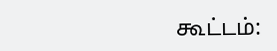கூட்டம்: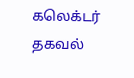கலெக்டர் தகவல்